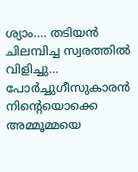ശ്യാം…. തടിയൻ ചിലമ്പിച്ച സ്വരത്തിൽ വിളിച്ചു…
പോർച്ചുഗീസുകാരൻ നിൻ്റെയൊക്കെ അമ്മൂമ്മയെ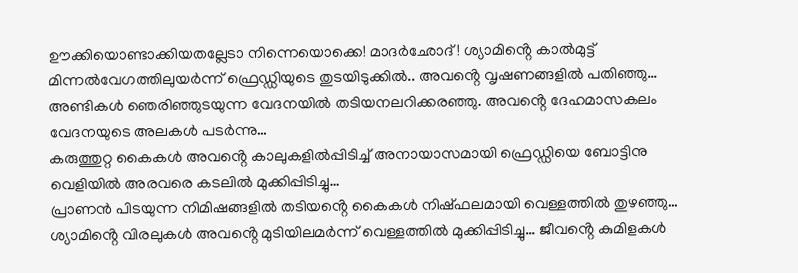ഊക്കിയൊണ്ടാക്കിയതല്ലേടാ നിന്നെയൊക്കെ! മാദർഛോദ്! ശ്യാമിൻ്റെ കാൽമുട്ട് മിന്നൽവേഗത്തിലുയർന്ന് ഫ്രെഡ്ഡിയുടെ തുടയിടുക്കിൽ.. അവൻ്റെ വൃഷണങ്ങളിൽ പതിഞ്ഞു… അണ്ടികൾ ഞെരിഞ്ഞുടയുന്ന വേദനയിൽ തടിയനലറിക്കരഞ്ഞു. അവൻ്റെ ദേഹമാസകലം വേദനയുടെ അലകൾ പടർന്നു…
കരുത്തുറ്റ കൈകൾ അവൻ്റെ കാലുകളിൽപ്പിടിച്ച് അനായാസമായി ഫ്രെഡ്ഡിയെ ബോട്ടിനു വെളിയിൽ അരവരെ കടലിൽ മുക്കിപ്പിടിച്ചു…
പ്രാണൻ പിടയുന്ന നിമിഷങ്ങളിൽ തടിയൻ്റെ കൈകൾ നിഷ്ഫലമായി വെള്ളത്തിൽ തുഴഞ്ഞു… ശ്യാമിൻ്റെ വിരലുകൾ അവൻ്റെ മുടിയിലമർന്ന് വെള്ളത്തിൽ മുക്കിപ്പിടിച്ചു… ജീവൻ്റെ കുമിളകൾ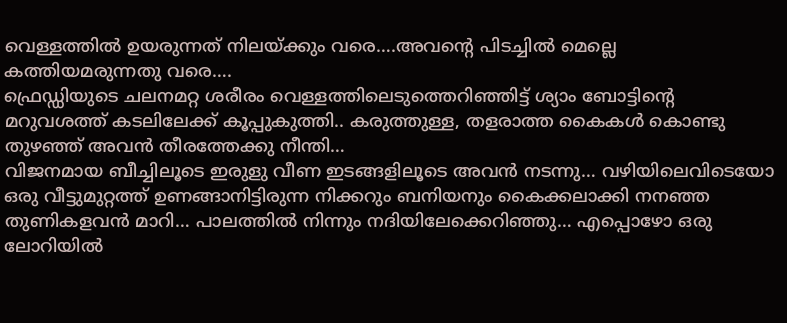വെള്ളത്തിൽ ഉയരുന്നത് നിലയ്ക്കും വരെ….അവൻ്റെ പിടച്ചിൽ മെല്ലെ കത്തിയമരുന്നതു വരെ….
ഫ്രെഡ്ഡിയുടെ ചലനമറ്റ ശരീരം വെള്ളത്തിലെടുത്തെറിഞ്ഞിട്ട് ശ്യാം ബോട്ടിൻ്റെ മറുവശത്ത് കടലിലേക്ക് കൂപ്പുകുത്തി.. കരുത്തുള്ള, തളരാത്ത കൈകൾ കൊണ്ടു തുഴഞ്ഞ് അവൻ തീരത്തേക്കു നീന്തി…
വിജനമായ ബീച്ചിലൂടെ ഇരുളു വീണ ഇടങ്ങളിലൂടെ അവൻ നടന്നു… വഴിയിലെവിടെയോ ഒരു വീട്ടുമുറ്റത്ത് ഉണങ്ങാനിട്ടിരുന്ന നിക്കറും ബനിയനും കൈക്കലാക്കി നനഞ്ഞ തുണികളവൻ മാറി… പാലത്തിൽ നിന്നും നദിയിലേക്കെറിഞ്ഞു… എപ്പൊഴോ ഒരു ലോറിയിൽ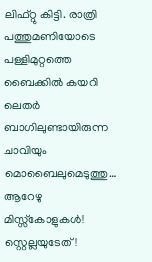ലിഫ്റ്റു കിട്ടി. രാത്രി പത്തുമണിയോടെ പള്ളിമുറ്റത്തെ ബൈക്കിൽ കയറി ലെതർ ബാഗിലുണ്ടായിരുന്ന ചാവിയും മൊബൈലുമെടുത്തു… ആറേഴു മിസ്സ്കോളുകൾ! സ്റ്റെല്ലയുടേത്!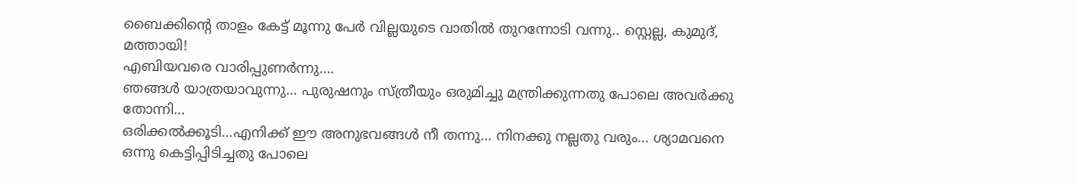ബൈക്കിൻ്റെ താളം കേട്ട് മൂന്നു പേർ വില്ലയുടെ വാതിൽ തുറന്നോടി വന്നു.. സ്റ്റെല്ല, കുമുദ്, മത്തായി!
എബിയവരെ വാരിപ്പുണർന്നു….
ഞങ്ങൾ യാത്രയാവുന്നു… പുരുഷനും സ്ത്രീയും ഒരുമിച്ചു മന്ത്രിക്കുന്നതു പോലെ അവർക്കു തോന്നി…
ഒരിക്കൽക്കൂടി…എനിക്ക് ഈ അനുഭവങ്ങൾ നീ തന്നു… നിനക്കു നല്ലതു വരും… ശ്യാമവനെ ഒന്നു കെട്ടിപ്പിടിച്ചതു പോലെ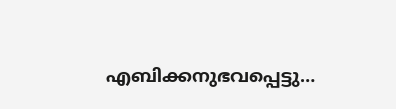എബിക്കനുഭവപ്പെട്ടു…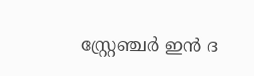സ്റ്റ്രേഞ്ചർ ഇൻ ദ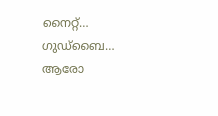നൈറ്റ്… ഗുഡ്ബൈ… ആരോ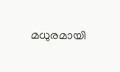മധുരമായി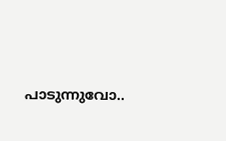പാടുന്നുവോ..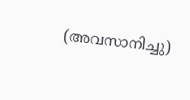(അവസാനിച്ചു)